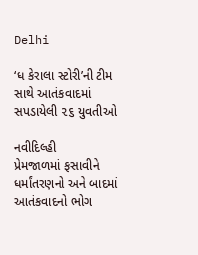Delhi

‘ધ કેરાલા સ્ટોરી’ની ટીમ સાથે આતંકવાદમાં સપડાયેલી ૨૬ યુવતીઓ

નવીદિલ્હી
પ્રેમજાળમાં ફસાવીને ધર્માંતરણનો અને બાદમાં આતંકવાદનો ભોગ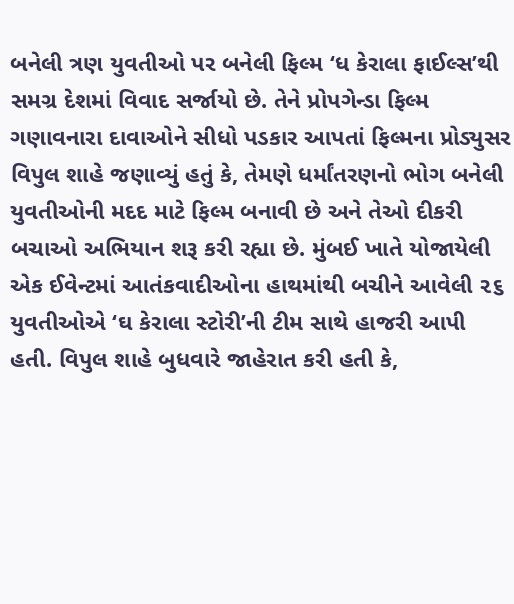બનેલી ત્રણ યુવતીઓ પર બનેલી ફિલ્મ ‘ધ કેરાલા ફાઈલ્સ’થી સમગ્ર દેશમાં વિવાદ સર્જાયો છે. તેને પ્રોપગેન્ડા ફિલ્મ ગણાવનારા દાવાઓને સીધો પડકાર આપતાં ફિલ્મના પ્રોડ્યુસર વિપુલ શાહે જણાવ્યું હતું કે, તેમણે ધર્માંતરણનો ભોગ બનેલી યુવતીઓની મદદ માટે ફિલ્મ બનાવી છે અને તેઓ દીકરી બચાઓ અભિયાન શરૂ કરી રહ્યા છે. મુંબઈ ખાતે યોજાયેલી એક ઈવેન્ટમાં આતંકવાદીઓના હાથમાંથી બચીને આવેલી ૨૬ યુવતીઓએ ‘ઘ કેરાલા સ્ટોરી’ની ટીમ સાથે હાજરી આપી હતી. વિપુલ શાહે બુધવારે જાહેરાત કરી હતી કે,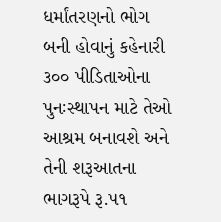ધર્માંતરણનો ભોગ બની હોવાનું કહેનારી ૩૦૦ પીડિતાઓના પુનઃસ્થાપન માટે તેઓ આશ્રમ બનાવશે અને તેની શરૂઆતના ભાગરૂપે રૂ.૫૧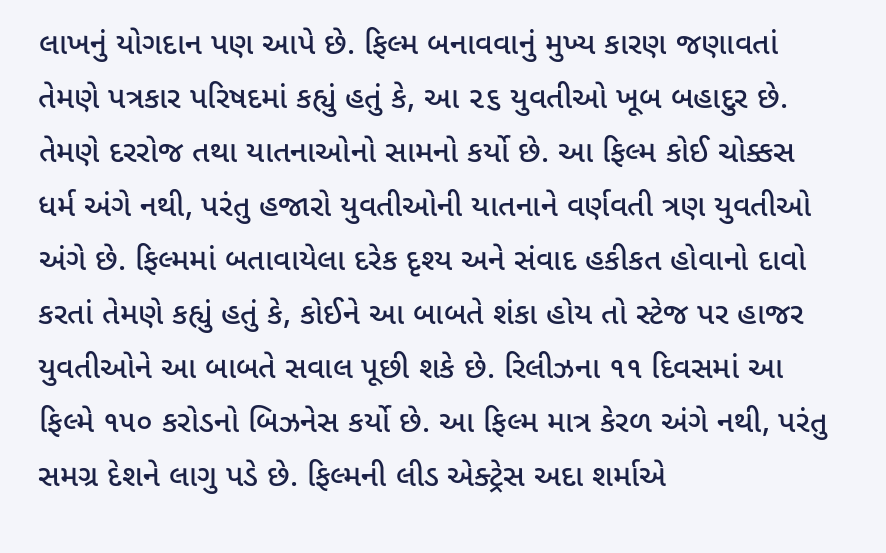લાખનું યોગદાન પણ આપે છે. ફિલ્મ બનાવવાનું મુખ્ય કારણ જણાવતાં તેમણે પત્રકાર પરિષદમાં કહ્યું હતું કે, આ ૨૬ યુવતીઓ ખૂબ બહાદુર છે. તેમણે દરરોજ તથા યાતનાઓનો સામનો કર્યો છે. આ ફિલ્મ કોઈ ચોક્કસ ધર્મ અંગે નથી, પરંતુ હજારો યુવતીઓની યાતનાને વર્ણવતી ત્રણ યુવતીઓ અંગે છે. ફિલ્મમાં બતાવાયેલા દરેક દૃશ્ય અને સંવાદ હકીકત હોવાનો દાવો કરતાં તેમણે કહ્યું હતું કે, કોઈને આ બાબતે શંકા હોય તો સ્ટેજ પર હાજર યુવતીઓને આ બાબતે સવાલ પૂછી શકે છે. રિલીઝના ૧૧ દિવસમાં આ ફિલ્મે ૧૫૦ કરોડનો બિઝનેસ કર્યો છે. આ ફિલ્મ માત્ર કેરળ અંગે નથી, પરંતુ સમગ્ર દેશને લાગુ પડે છે. ફિલ્મની લીડ એક્ટ્રેસ અદા શર્માએ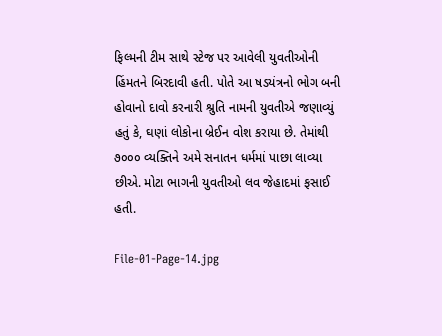ફિલ્મની ટીમ સાથે સ્ટેજ પર આવેલી યુવતીઓની હિંમતને બિરદાવી હતી. પોતે આ ષડયંત્રનો ભોગ બની હોવાનો દાવો કરનારી શ્રુતિ નામની યુવતીએ જણાવ્યું હતું કે, ઘણાં લોકોના બ્રેઈન વોશ કરાયા છે. તેમાંથી ૭૦૦૦ વ્યક્તિને અમે સનાતન ધર્મમાં પાછા લાવ્યા છીએ. મોટા ભાગની યુવતીઓ લવ જેહાદમાં ફસાઈ હતી.

File-01-Page-14.jpg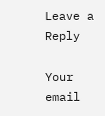Leave a Reply

Your email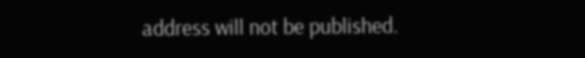address will not be published.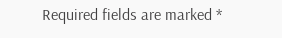Required fields are marked *